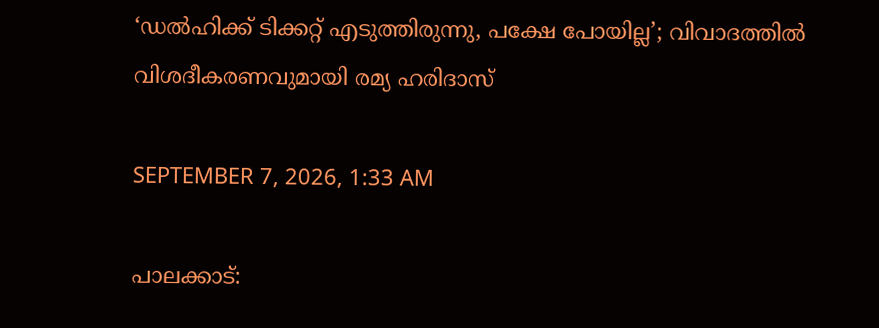‘ഡൽഹിക്ക് ടിക്കറ്റ് എടുത്തിരുന്നു, പക്ഷേ പോയില്ല’; വിവാദത്തിൽ വിശദീകരണവുമായി രമ്യ ഹരിദാസ്

SEPTEMBER 7, 2026, 1:33 AM

പാലക്കാട്: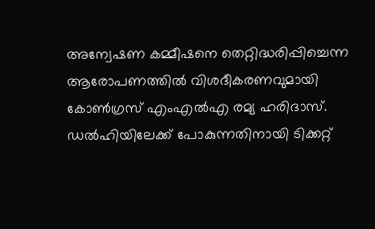അന്വേഷണ കമ്മീഷനെ തെറ്റിദ്ധരിപ്പിച്ചെന്ന ആരോപണത്തിൽ വിശദീകരണവുമായി കോൺഗ്രസ് എംഎൽഎ രമ്യ ഹരിദാസ്. ഡൽഹിയിലേക്ക് പോകുന്നതിനായി ടിക്കറ്റ്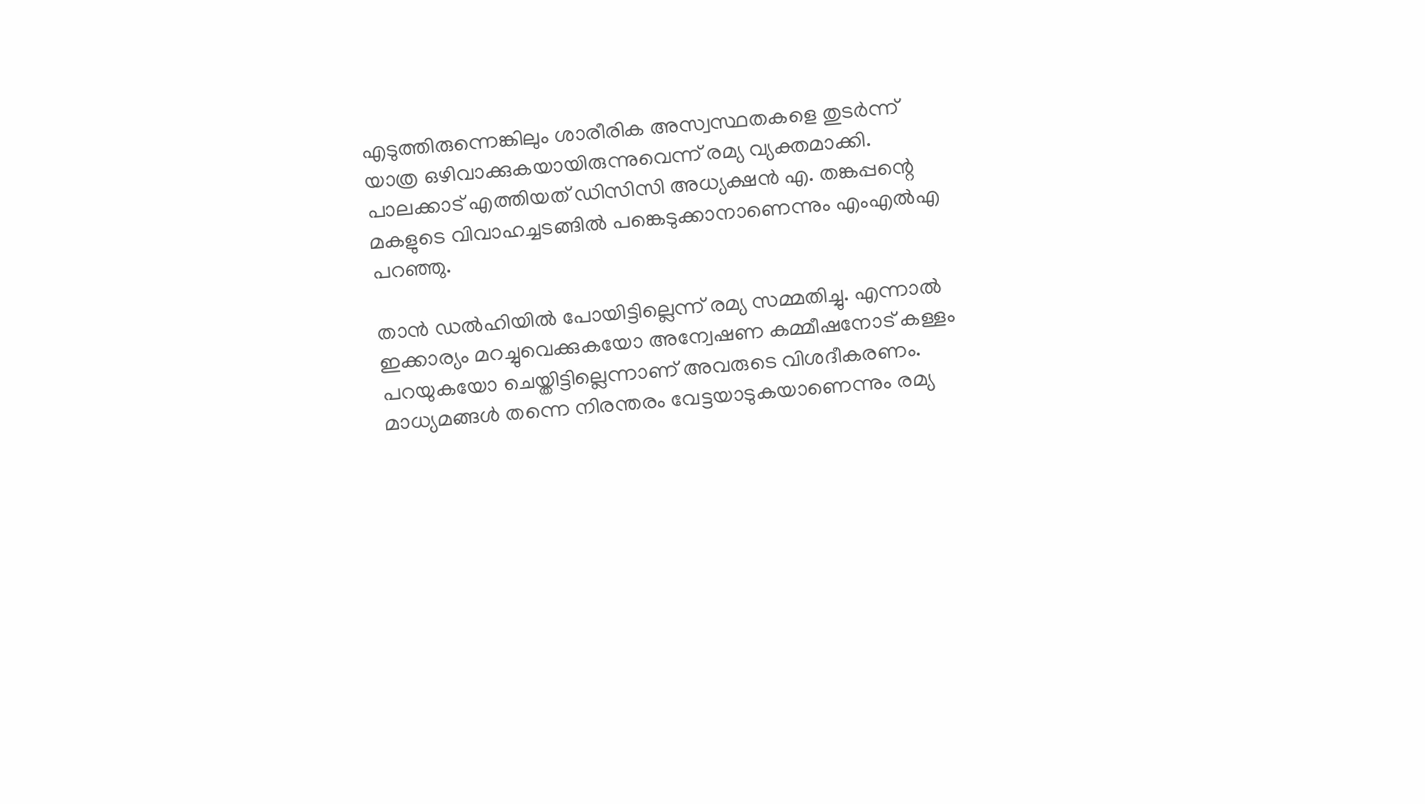എടുത്തിരുന്നെങ്കിലും ശാരീരിക അസ്വസ്ഥതകളെ തുടർന്ന് യാത്ര ഒഴിവാക്കുകയായിരുന്നുവെന്ന് രമ്യ വ്യക്തമാക്കി. പാലക്കാട് എത്തിയത് ഡിസിസി അധ്യക്ഷൻ എ. തങ്കപ്പന്റെ മകളുടെ വിവാഹച്ചടങ്ങിൽ പങ്കെടുക്കാനാണെന്നും എംഎൽഎ പറഞ്ഞു.

താൻ ഡൽഹിയിൽ പോയിട്ടില്ലെന്ന് രമ്യ സമ്മതിച്ചു. എന്നാൽ ഇക്കാര്യം മറച്ചുവെക്കുകയോ അന്വേഷണ കമ്മീഷനോട് കള്ളം പറയുകയോ ചെയ്തിട്ടില്ലെന്നാണ് അവരുടെ വിശദീകരണം. മാധ്യമങ്ങൾ തന്നെ നിരന്തരം വേട്ടയാടുകയാണെന്നും രമ്യ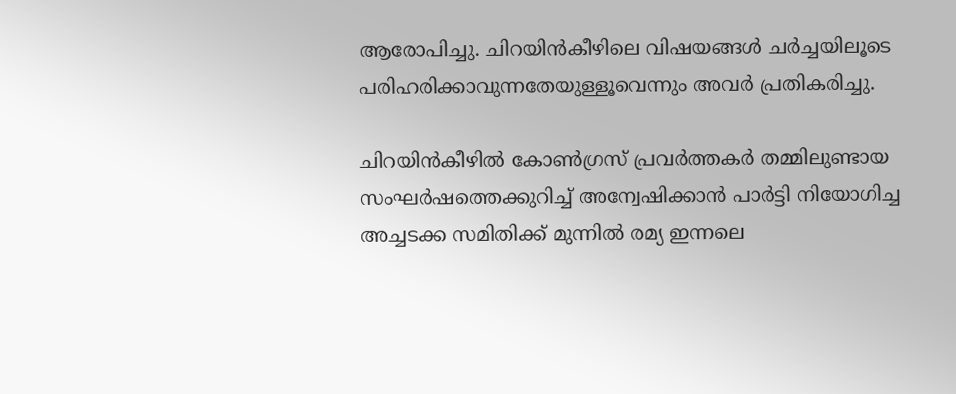ആരോപിച്ചു. ചിറയിൻകീഴിലെ വിഷയങ്ങൾ ചർച്ചയിലൂടെ പരിഹരിക്കാവുന്നതേയുള്ളൂവെന്നും അവർ പ്രതികരിച്ചു.

ചിറയിൻകീഴിൽ കോൺഗ്രസ് പ്രവർത്തകർ തമ്മിലുണ്ടായ സംഘർഷത്തെക്കുറിച്ച് അന്വേഷിക്കാൻ പാർട്ടി നിയോഗിച്ച അച്ചടക്ക സമിതിക്ക് മുന്നിൽ രമ്യ ഇന്നലെ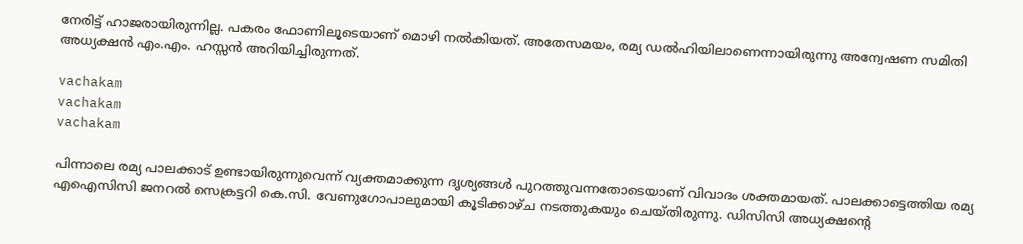നേരിട്ട് ഹാജരായിരുന്നില്ല. പകരം ഫോണിലൂടെയാണ് മൊഴി നൽകിയത്. അതേസമയം, രമ്യ ഡൽഹിയിലാണെന്നായിരുന്നു അന്വേഷണ സമിതി അധ്യക്ഷൻ എം.എം. ഹസ്സൻ അറിയിച്ചിരുന്നത്.

vachakam
vachakam
vachakam

പിന്നാലെ രമ്യ പാലക്കാട് ഉണ്ടായിരുന്നുവെന്ന് വ്യക്തമാക്കുന്ന ദൃശ്യങ്ങൾ പുറത്തുവന്നതോടെയാണ് വിവാദം ശക്തമായത്. പാലക്കാട്ടെത്തിയ രമ്യ എഐസിസി ജനറൽ സെക്രട്ടറി കെ.സി. വേണുഗോപാലുമായി കൂടിക്കാഴ്ച നടത്തുകയും ചെയ്തിരുന്നു. ഡിസിസി അധ്യക്ഷന്റെ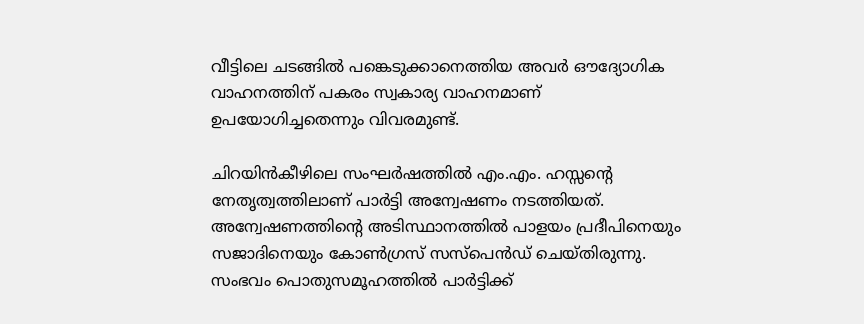വീട്ടിലെ ചടങ്ങിൽ പങ്കെടുക്കാനെത്തിയ അവർ ഔദ്യോഗിക വാഹനത്തിന് പകരം സ്വകാര്യ വാഹനമാണ് ഉപയോഗിച്ചതെന്നും വിവരമുണ്ട്.

ചിറയിൻകീഴിലെ സംഘർഷത്തിൽ എം.എം. ഹസ്സന്റെ നേതൃത്വത്തിലാണ് പാർട്ടി അന്വേഷണം നടത്തിയത്. അന്വേഷണത്തിന്റെ അടിസ്ഥാനത്തിൽ പാളയം പ്രദീപിനെയും സജാദിനെയും കോൺഗ്രസ് സസ്‌പെൻഡ് ചെയ്തിരുന്നു. സംഭവം പൊതുസമൂഹത്തിൽ പാർട്ടിക്ക്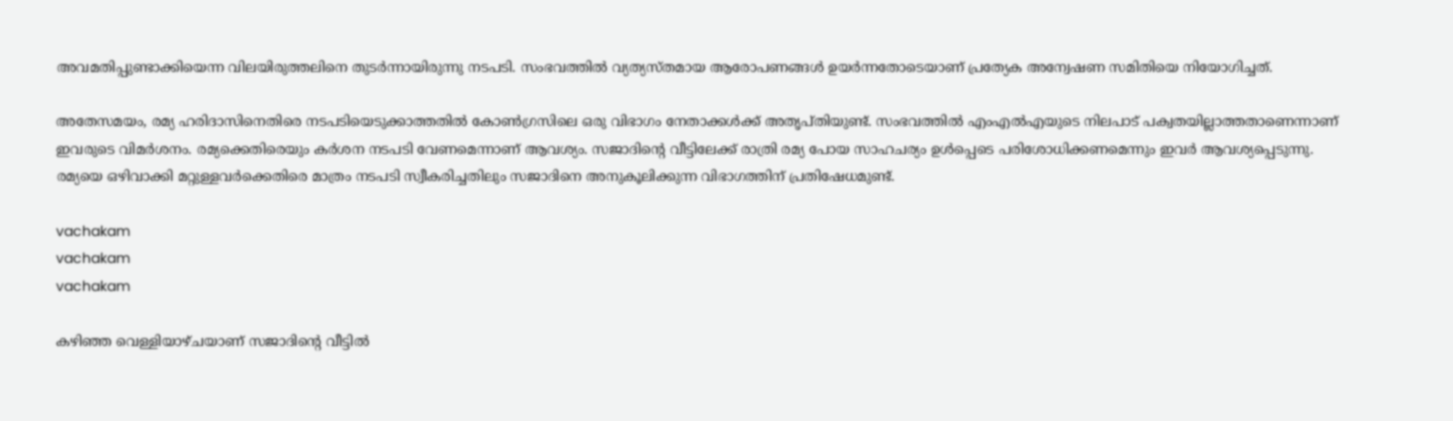അവമതിപ്പുണ്ടാക്കിയെന്ന വിലയിരുത്തലിനെ തുടർന്നായിരുന്നു നടപടി. സംഭവത്തിൽ വ്യത്യസ്തമായ ആരോപണങ്ങൾ ഉയർന്നതോടെയാണ് പ്രത്യേക അന്വേഷണ സമിതിയെ നിയോഗിച്ചത്.

അതേസമയം, രമ്യ ഹരിദാസിനെതിരെ നടപടിയെടുക്കാത്തതിൽ കോൺഗ്രസിലെ ഒരു വിഭാഗം നേതാക്കൾക്ക് അതൃപ്തിയുണ്ട്. സംഭവത്തിൽ എംഎൽഎയുടെ നിലപാട് പക്വതയില്ലാത്തതാണെന്നാണ് ഇവരുടെ വിമർശനം. രമ്യക്കെതിരെയും കർശന നടപടി വേണമെന്നാണ് ആവശ്യം. സജാദിന്റെ വീട്ടിലേക്ക് രാത്രി രമ്യ പോയ സാഹചര്യം ഉൾപ്പെടെ പരിശോധിക്കണമെന്നും ഇവർ ആവശ്യപ്പെടുന്നു. രമ്യയെ ഒഴിവാക്കി മറ്റുള്ളവർക്കെതിരെ മാത്രം നടപടി സ്വീകരിച്ചതിലും സജാദിനെ അനുകൂലിക്കുന്ന വിഭാഗത്തിന് പ്രതിഷേധമുണ്ട്.

vachakam
vachakam
vachakam

കഴിഞ്ഞ വെള്ളിയാഴ്ചയാണ് സജാദിന്റെ വീട്ടിൽ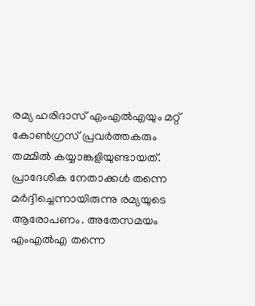രമ്യ ഹരിദാസ് എംഎൽഎയും മറ്റ് കോൺഗ്രസ് പ്രവർത്തകരും തമ്മിൽ കയ്യാങ്കളിയുണ്ടായത്. പ്രാദേശിക നേതാക്കൾ തന്നെ മർദ്ദിച്ചെന്നായിരുന്നു രമ്യയുടെ ആരോപണം. അതേസമയം എംഎൽഎ തന്നെ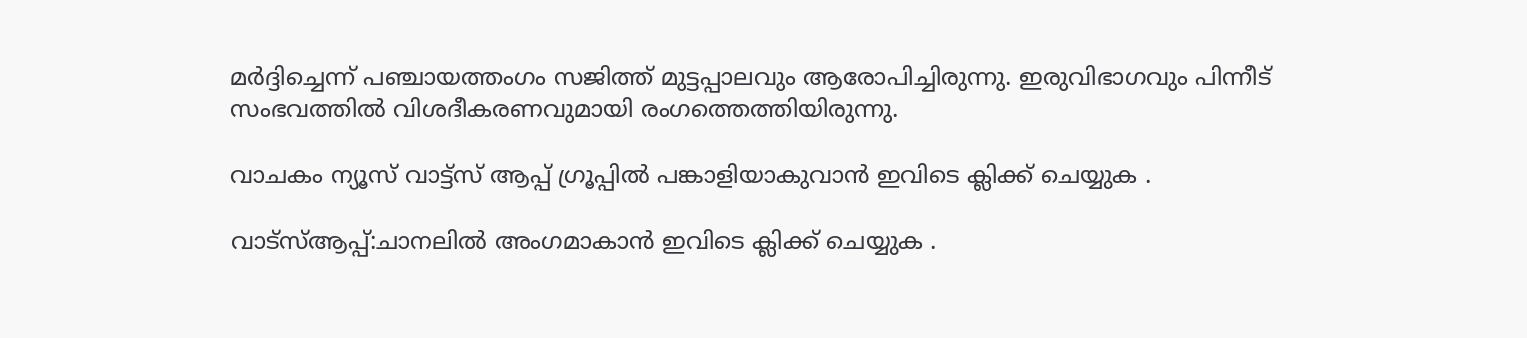മർദ്ദിച്ചെന്ന് പഞ്ചായത്തംഗം സജിത്ത് മുട്ടപ്പാലവും ആരോപിച്ചിരുന്നു. ഇരുവിഭാഗവും പിന്നീട് സംഭവത്തിൽ വിശദീകരണവുമായി രംഗത്തെത്തിയിരുന്നു.

വാചകം ന്യൂസ് വാട്ട്സ് ആപ്പ് ഗ്രൂപ്പിൽ പങ്കാളിയാകുവാൻ ഇവിടെ ക്ലിക്ക് ചെയ്യുക .

വാട്സ്ആപ്പ്:ചാനലിൽ അംഗമാകാൻ ഇവിടെ ക്ലിക്ക് ചെയ്യുക .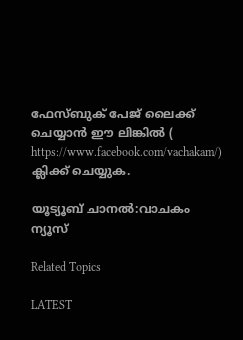ഫേസ്ബുക് പേജ് ലൈക്ക് ചെയ്യാൻ ഈ ലിങ്കിൽ (
https://www.facebook.com/vachakam/) ക്ലിക്ക് ചെയ്യുക.

യൂട്യൂബ് ചാനൽ:വാചകം ന്യൂസ്

Related Topics

LATEST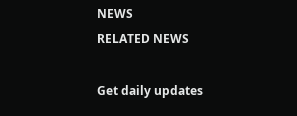NEWS
RELATED NEWS

Get daily updates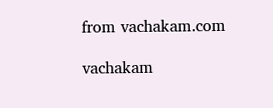from vachakam.com

vachakam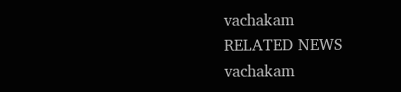vachakam
RELATED NEWS
vachakam